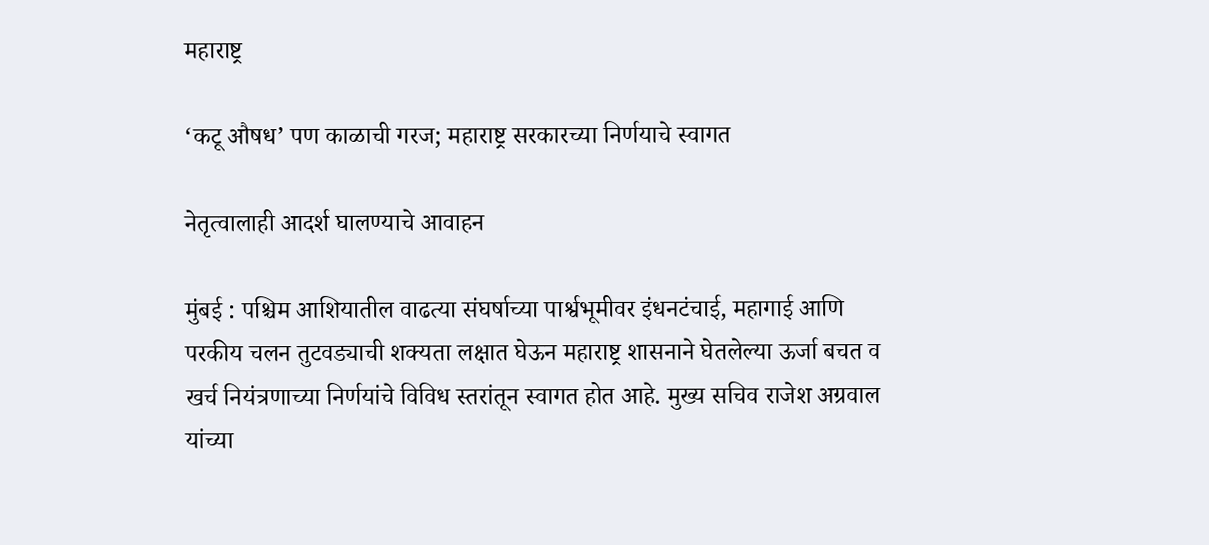महाराष्ट्र

‘कटू औषध’ पण काळाची गरज; महाराष्ट्र सरकारच्या निर्णयाचे स्वागत

नेतृत्वालाही आदर्श घालण्याचे आवाहन

मुंबई : पश्चिम आशियातील वाढत्या संघर्षाच्या पार्श्वभूमीवर इंधनटंचाई, महागाई आणि परकीय चलन तुटवड्याची शक्यता लक्षात घेऊन महाराष्ट्र शासनाने घेतलेल्या ऊर्जा बचत व खर्च नियंत्रणाच्या निर्णयांचे विविध स्तरांतून स्वागत होत आहे. मुख्य सचिव राजेश अग्रवाल यांच्या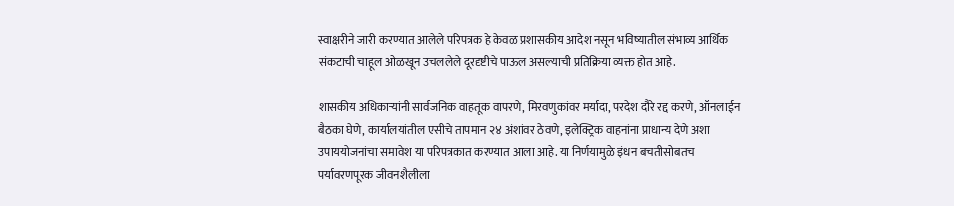स्वाक्षरीने जारी करण्यात आलेले परिपत्रक हे केवळ प्रशासकीय आदेश नसून भविष्यातील संभाव्य आर्थिक संकटाची चाहूल ओळखून उचललेले दूरदृष्टीचे पाऊल असल्याची प्रतिक्रिया व्यक्त होत आहे.

शासकीय अधिकाऱ्यांनी सार्वजनिक वाहतूक वापरणे, मिरवणुकांवर मर्यादा, परदेश दौरे रद्द करणे, ऑनलाईन बैठका घेणे, कार्यालयांतील एसीचे तापमान २४ अंशांवर ठेवणे, इलेक्ट्रिक वाहनांना प्राधान्य देणे अशा उपाययोजनांचा समावेश या परिपत्रकात करण्यात आला आहे. या निर्णयामुळे इंधन बचतीसोबतच पर्यावरणपूरक जीवनशैलीला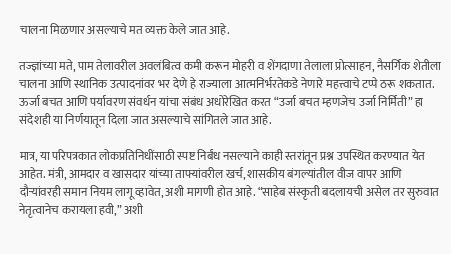चालना मिळणार असल्याचे मत व्यक्त केले जात आहे.

तज्ज्ञांच्या मते, पाम तेलावरील अवलंबित्व कमी करून मोहरी व शेंगदाणा तेलाला प्रोत्साहन, नैसर्गिक शेतीला चालना आणि स्थानिक उत्पादनांवर भर देणे हे राज्याला आत्मनिर्भरतेकडे नेणारे महत्त्वाचे टप्पे ठरू शकतात. ऊर्जा बचत आणि पर्यावरण संवर्धन यांचा संबंध अधोरेखित करत “उर्जा बचत म्हणजेच उर्जा निर्मिती” हा संदेशही या निर्णयातून दिला जात असल्याचे सांगितले जात आहे.

मात्र, या परिपत्रकात लोकप्रतिनिधींसाठी स्पष्ट निर्बंध नसल्याने काही स्तरांतून प्रश्न उपस्थित करण्यात येत आहेत. मंत्री, आमदार व खासदार यांच्या ताफ्यांवरील खर्च, शासकीय बंगल्यांतील वीज वापर आणि दौऱ्यांवरही समान नियम लागू व्हावेत, अशी मागणी होत आहे. “साहेब संस्कृती बदलायची असेल तर सुरुवात नेतृत्वानेच करायला हवी,” अशी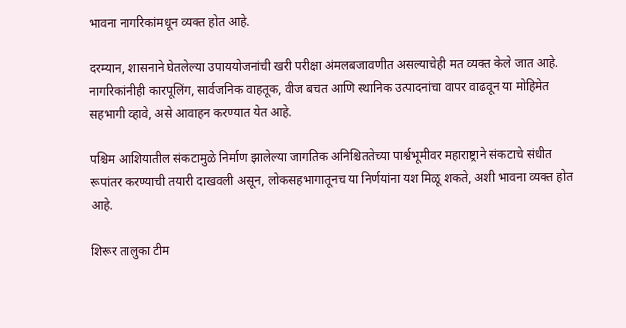भावना नागरिकांमधून व्यक्त होत आहे.

दरम्यान, शासनाने घेतलेल्या उपाययोजनांची खरी परीक्षा अंमलबजावणीत असल्याचेही मत व्यक्त केले जात आहे. नागरिकांनीही कारपूलिंग, सार्वजनिक वाहतूक, वीज बचत आणि स्थानिक उत्पादनांचा वापर वाढवून या मोहिमेत सहभागी व्हावे, असे आवाहन करण्यात येत आहे.

पश्चिम आशियातील संकटामुळे निर्माण झालेल्या जागतिक अनिश्चिततेच्या पार्श्वभूमीवर महाराष्ट्राने संकटाचे संधीत रूपांतर करण्याची तयारी दाखवली असून, लोकसहभागातूनच या निर्णयांना यश मिळू शकते, अशी भावना व्यक्त होत आहे.

शिरूर तालुका टीम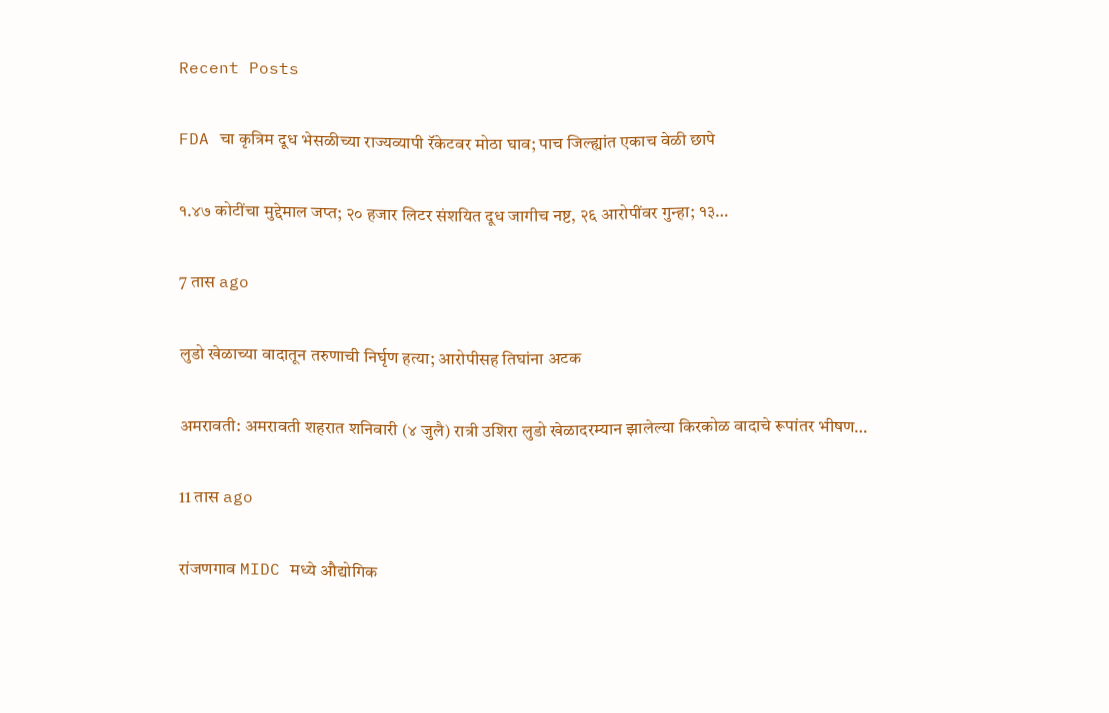Recent Posts

FDA चा कृत्रिम दूध भेसळीच्या राज्यव्यापी रॅकेटवर मोठा घाव; पाच जिल्ह्यांत एकाच वेळी छापे

१.४७ कोटींचा मुद्देमाल जप्त; २० हजार लिटर संशयित दूध जागीच नष्ट, २६ आरोपींवर गुन्हा; १३…

7 तास ago

लुडो खेळाच्या वादातून तरुणाची निर्घृण हत्या; आरोपीसह तिघांना अटक

अमरावती: अमरावती शहरात शनिवारी (४ जुलै) रात्री उशिरा लुडो खेळादरम्यान झालेल्या किरकोळ वादाचे रूपांतर भीषण…

11 तास ago

रांजणगाव MIDC मध्ये औद्योगिक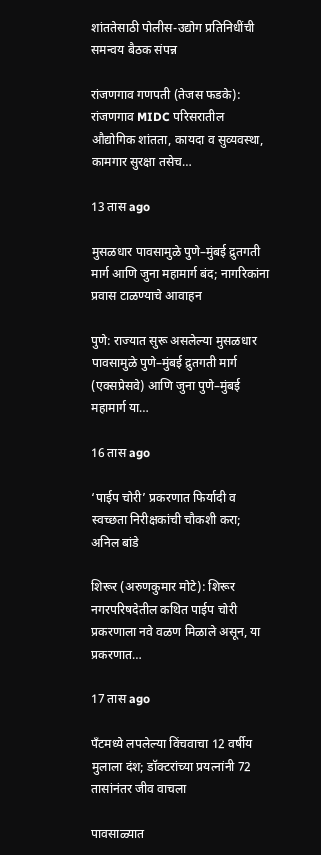शांततेसाठी पोलीस-उद्योग प्रतिनिधींची समन्वय बैठक संपन्न

रांजणगाव गणपती (तेजस फडके): रांजणगाव MIDC परिसरातील औद्योगिक शांतता, कायदा व सुव्यवस्था, कामगार सुरक्षा तसेच…

13 तास ago

मुसळधार पावसामुळे पुणे–मुंबई द्रुतगती मार्ग आणि जुना महामार्ग बंद; नागरिकांना प्रवास टाळण्याचे आवाहन

पुणे: राज्यात सुरू असलेल्या मुसळधार पावसामुळे पुणे–मुंबई द्रुतगती मार्ग (एक्सप्रेसवे) आणि जुना पुणे–मुंबई महामार्ग या…

16 तास ago

‘पाईप चोरी’ प्रकरणात फिर्यादी व स्वच्छता निरीक्षकांची चौकशी करा; अनिल बांडे

शिरूर (अरुणकुमार मोटे): शिरूर नगरपरिषदेतील कथित पाईप चोरी प्रकरणाला नवे वळण मिळाले असून, या प्रकरणात…

17 तास ago

पँटमध्ये लपलेल्या विंचवाचा 12 वर्षीय मुलाला दंश; डॉक्टरांच्या प्रयत्नांनी 72 तासांनंतर जीव वाचला

पावसाळ्यात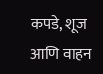कपडे, शूज आणि वाहन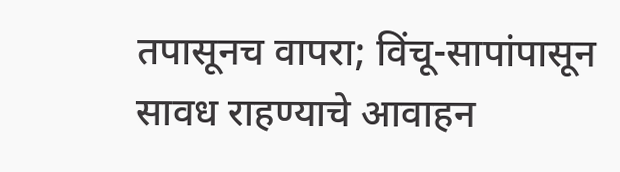तपासूनच वापरा; विंचू-सापांपासून सावध राहण्याचे आवाहन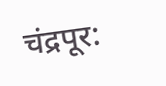चंद्रपूर: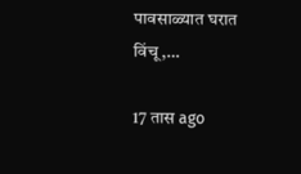पावसाळ्यात घरात विंचू,…

17 तास ago